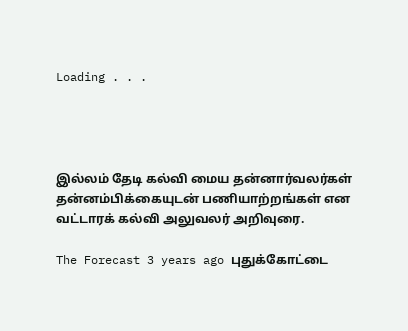Loading . . .




இல்லம் தேடி கல்வி மைய தன்னார்வலர்கள் தன்னம்பிக்கையுடன் பணியாற்றங்கள் என வட்டாரக் கல்வி அலுவலர் அறிவுரை.

The Forecast 3 years ago புதுக்கோட்டை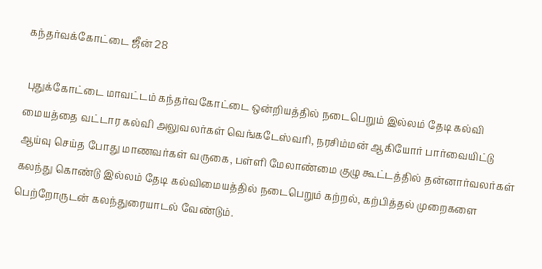கந்தர்வக்கோட்டை ஜீன் 28

 புதுக்கோட்டை மாவட்டம் கந்தர்வகோட்டை ஒன்றியத்தில் நடைபெறும் இல்லம் தேடி கல்வி மையத்தை வட்டார கல்வி அலுவலர்கள் வெங்கடேஸ்வரி, நரசிம்மன் ஆகியோர் பார்வையிட்டு ஆய்வு செய்த போது மாணவர்கள் வருகை, பள்ளி மேலாண்மை குழு கூட்டத்தில் தன்னார்வலர்கள் கலந்து கொண்டு இல்லம் தேடி கல்விமையத்தில் நடைபெறும் கற்றல், கற்பித்தல் முறைகளை பெற்றோருடன் கலந்துரையாடல் வேண்டும்‌.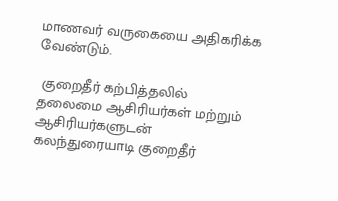மாணவர் வருகையை அதிகரிக்க வேண்டும்.

 குறைதீர் கற்பித்தலில் தலைமை ஆசிரியர்கள் மற்றும் ஆசிரியர்களுடன்  கலந்துரையாடி குறைதீர்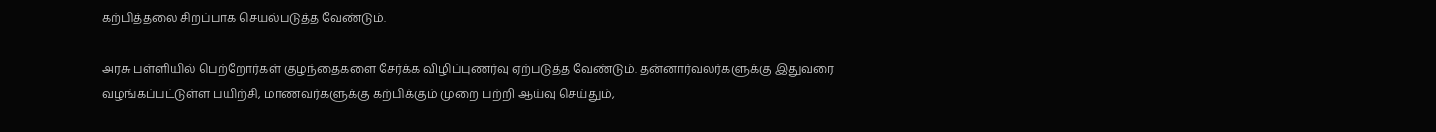கற்பித்தலை சிறப்பாக செயல்படுத்த வேண்டும்.

அரசு பள்ளியில் பெற்றோர்கள் குழந்தைகளை சேர்க்க விழிப்புணர்வு ஏற்படுத்த வேண்டும். தன்னார்வலர்களுக்கு இதுவரை வழங்கப்பட்டுள்ள பயிற்சி, மாணவர்களுக்கு கற்பிக்கும் முறை பற்றி ஆய்வு செய்தும்,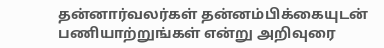தன்னார்வலர்கள் தன்னம்பிக்கையுடன் பணியாற்றுங்கள் என்று அறிவுரை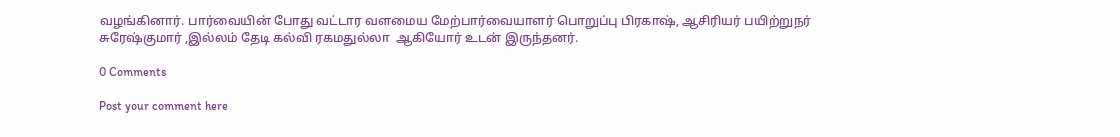வழங்கினார். பார்வையின் போது வட்டார வளமைய மேற்பார்வையாளர் பொறுப்பு பிரகாஷ், ஆசிரியர் பயிற்றுநர் சுரேஷ்குமார் ,இல்லம் தேடி கல்வி ரகமதுல்லா  ஆகியோர் உடன் இருந்தனர்.

0 Comments

Post your comment here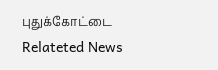புதுக்கோட்டை Relateted News